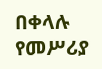በቀላሉ የመሥሪያ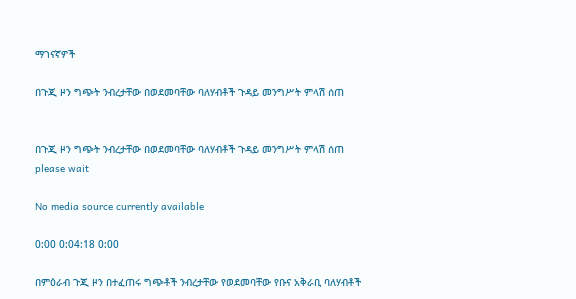ማገናኛዎች

በጉጂ ዞን ግጭት ንብረታቸው በወደመባቸው ባለሃብቶች ጉዳይ መንግሥት ምላሽ ሰጠ


በጉጂ ዞን ግጭት ንብረታቸው በወደመባቸው ባለሃብቶች ጉዳይ መንግሥት ምላሽ ሰጠ
please wait

No media source currently available

0:00 0:04:18 0:00

በምዕራብ ጉጂ ዞን በተፈጠሩ ግጭቶች ንብረታቸው የወደመባቸው የቡና አቅራቢ ባለሃብቶች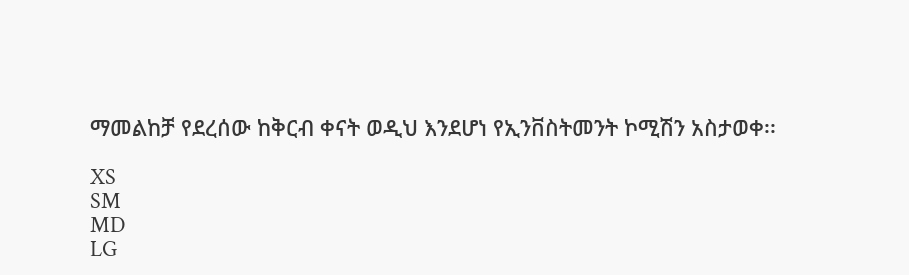ማመልከቻ የደረሰው ከቅርብ ቀናት ወዲህ እንደሆነ የኢንቨስትመንት ኮሚሽን አስታወቀ፡፡

XS
SM
MD
LG